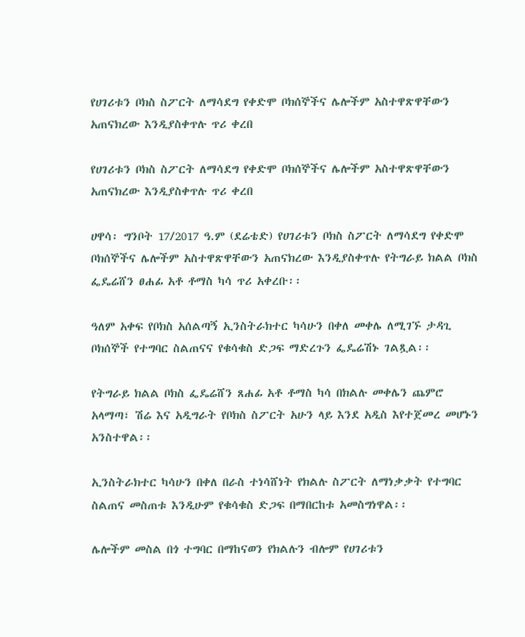የሀገሪቱን ቦክስ ስፖርት ለማሳደግ የቀድሞ ቦክሰኞችና ሌሎችም አስተዋጽዋቸውን አጠናክረው እንዲያስቀጥሉ ጥሪ ቀረበ

የሀገሪቱን ቦክስ ስፖርት ለማሳደግ የቀድሞ ቦክሰኞችና ሌሎችም አስተዋጽዋቸውን አጠናክረው እንዲያስቀጥሉ ጥሪ ቀረበ

ሀዋሳ፡ ግንቦት 17/2017 ዓ.ም (ደሬቴድ) የሀገሪቱን ቦክስ ስፖርት ለማሳደግ የቀድሞ ቦክሰኞችና ሌሎችም አስተዋጽዋቸውን አጠናክረው እንዲያስቀጥሉ የትግራይ ክልል ቦክስ ፌዴሬሸን ፀሐፊ አቶ ቶማስ ካሳ ጥሪ አቀረቡ፡፡

ዓለም አቀፍ የቦክስ አሰልጣኝ ኢንስትራክተር ካሳሁን በቀለ መቀሌ ለሚገኙ ታዳጊ ቦክሰኞች የተግባር ስልጠናና የቁሳቁስ ድጋፍ ማድረጉን ፌዴሬሽኑ ገልጿል፡፡

የትግራይ ክልል ቦክስ ፌዴሬሸን ጸሐፊ አቶ ቶማስ ካሳ በክልሉ መቀሌን ጨምሮ አላማጣ፣ ሽሬ እና አዲግራት የቦክስ ስፖርት አሁን ላይ እንደ አዲስ እየተጀመረ መሆኑን አንስተዋል፡፡

ኢንስትራክተር ካሳሁን በቀለ በራስ ተነሳሸነት የክልሉ ስፖርት ለማነቃቃት የተግባር ስልጠና መስጠቱ እንዲሁም የቁሳቁስ ድጋፍ በማበርከቱ አመስግነዋል፡፡

ሌሎችም መስል በጎ ተግባር በማከናወን የክልሉን ብሎም የሀገሪቱን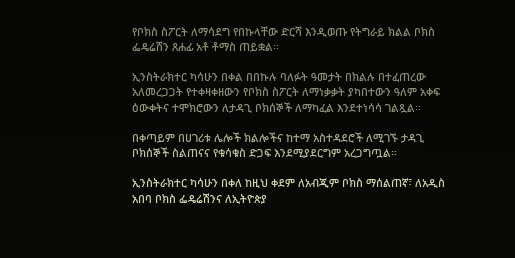የቦክስ ስፖርት ለማሳደግ የበኩላቸው ድርሻ እንዲወጡ የትግራይ ክልል ቦክስ ፌዴሬሸን ጸሐፊ አቶ ቶማስ ጠይቋል፡፡

ኢንስትራክተር ካሳሁን በቀል በበኩሉ ባለፉት ዓመታት በክልሉ በተፈጠረው አለመረጋጋት የተቀዛቀዘውን የቦክስ ስፖርት ለማነቃቃት ያካበተውን ዓለም አቀፍ ዕውቀትና ተሞክሮውን ለታዳጊ ቦክሰኞች ለማካፈል እንደተነሳሳ ገልጿል፡፡

በቀጣይም በሀገሪቱ ሌሎች ክልሎችና ከተማ አስተዳደሮች ለሚገኙ ታዳጊ ቦክሰኞች ስልጠናና የቁሳቁስ ድጋፍ እንደሚያደርግም አረጋግጧል፡፡

ኢንስትራክተር ካሳሁን በቀለ ከዚህ ቀደም ለአብጂም ቦክስ ማሰልጠኛ፣ ለአዲስ አበባ ቦክስ ፌዴሬሽንና ለኢትዮጵያ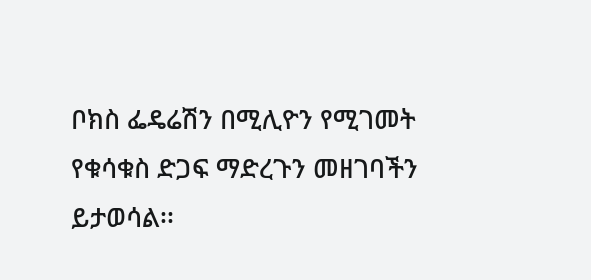ቦክስ ፌዴሬሽን በሚሊዮን የሚገመት የቁሳቁስ ድጋፍ ማድረጉን መዘገባችን ይታወሳል፡፡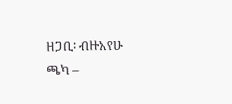ዘጋቢ፡ ብዙአየሁ ጫካ –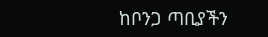ከቦንጋ ጣቢያችን